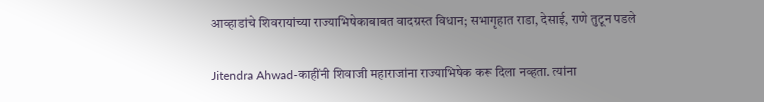आव्हाडांचे शिवरायांच्या राज्याभिषेकाबाबत वादग्रस्त विधान; सभागृहात राडा, देसाई, राणे तुटून पडले

Jitendra Ahwad-काहींनी शिवाजी महाराजांना राज्याभिषेक करू दिला नव्हता. त्यांना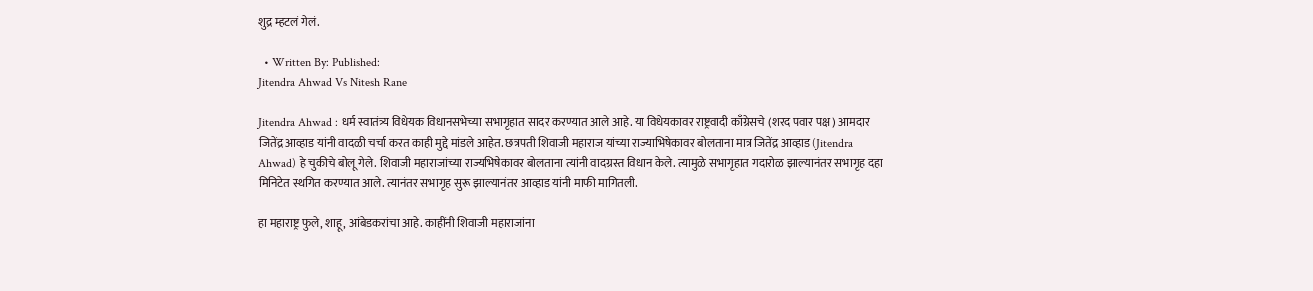शुद्र म्हटलं गेलं.

  • Written By: Published:
Jitendra Ahwad Vs Nitesh Rane

Jitendra Ahwad : धर्म स्वातंत्र्य विधेयक विधानसभेच्या सभागृहात सादर करण्यात आले आहे. या विधेयकावर राष्ट्रवादी काँग्रेसचे (शरद पवार पक्ष) आमदार जितेंद्र आव्हाड यांनी वादळी चर्चा करत काही मुद्दे मांडले आहेत. छत्रपती शिवाजी महाराज यांच्या राज्याभिषेकावर बोलताना मात्र जितेंद्र आव्हाड (Jitendra Ahwad) हे चुकीचे बोलू गेले. शिवाजी महाराजांच्या राज्यभिषेकावर बोलताना त्यांनी वादग्रस्त विधान केले. त्यामुळे सभागृहात गदारोळ झाल्यानंतर सभागृह दहा मिनिटेत स्थगित करण्यात आले. त्यानंतर सभागृह सुरू झाल्यानंतर आव्हाड यांनी माफी मागितली.

हा महाराष्ट्र फुले, शाहू, आंबेडकरांचा आहे. काहींनी शिवाजी महाराजांना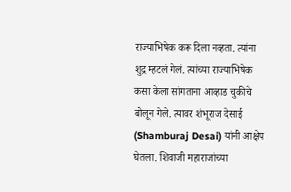राज्याभिषेक करू दिला नव्हता. त्यांना शुद्र म्हटलं गेलं. त्यांच्या राज्याभिषेक कसा केला सांगताना आव्हाड चुकीचे बोलून गेले. त्यावर शंभूराज देसाई (Shamburaj Desai) यांनी आक्षेप घेतला. शिवाजी महाराजांच्या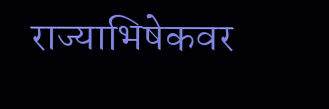राज्याभिषेकवर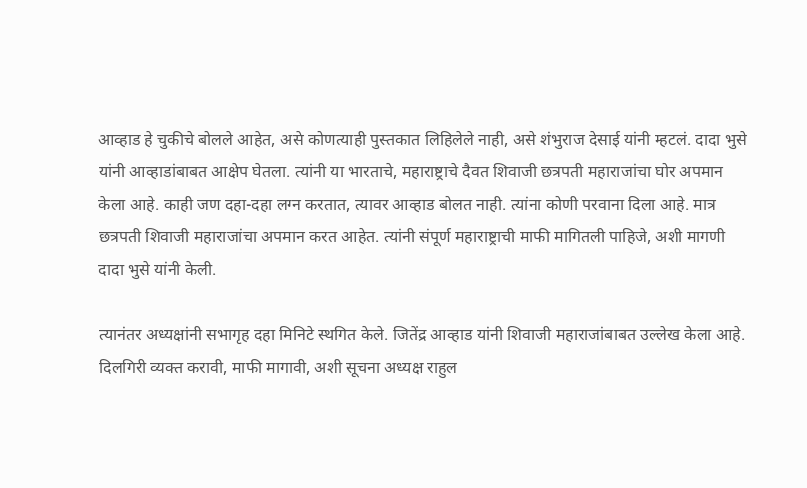आव्हाड हे चुकीचे बोलले आहेत, असे कोणत्याही पुस्तकात लिहिलेले नाही, असे शंभुराज देसाई यांनी म्हटलं. दादा भुसे यांनी आव्हाडांबाबत आक्षेप घेतला. त्यांनी या भारताचे, महाराष्ट्राचे दैवत शिवाजी छत्रपती महाराजांचा घोर अपमान केला आहे. काही जण दहा-दहा लग्न करतात, त्यावर आव्हाड बोलत नाही. त्यांना कोणी परवाना दिला आहे. मात्र छत्रपती शिवाजी महाराजांचा अपमान करत आहेत. त्यांनी संपूर्ण महाराष्ट्राची माफी मागितली पाहिजे, अशी मागणी दादा भुसे यांनी केली.

त्यानंतर अध्यक्षांनी सभागृह दहा मिनिटे स्थगित केले. जितेंद्र आव्हाड यांनी शिवाजी महाराजांबाबत उल्लेख केला आहे. दिलगिरी व्यक्त करावी, माफी मागावी, अशी सूचना अध्यक्ष राहुल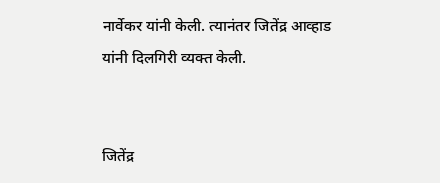नार्वेकर यांनी केली. त्यानंतर जितेंद्र आव्हाड यांनी दिलगिरी व्यक्त केली.


जितेंद्र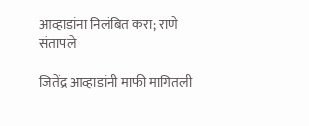आव्हाडांना निलंबित करा; राणे संतापले

जितेंद्र आव्हाडांनी माफी मागितली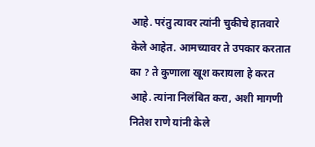आहे. परंतु त्यावर त्यांनी चुकीचे हातवारे केले आहेत. आमच्यावर ते उपकार करतात का ? ते कुणाला खूश करायला हे करत आहे. त्यांना निलंबित करा, अशी मागणी नितेश राणे यांनी केले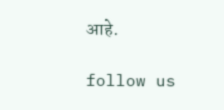आहे.

follow us